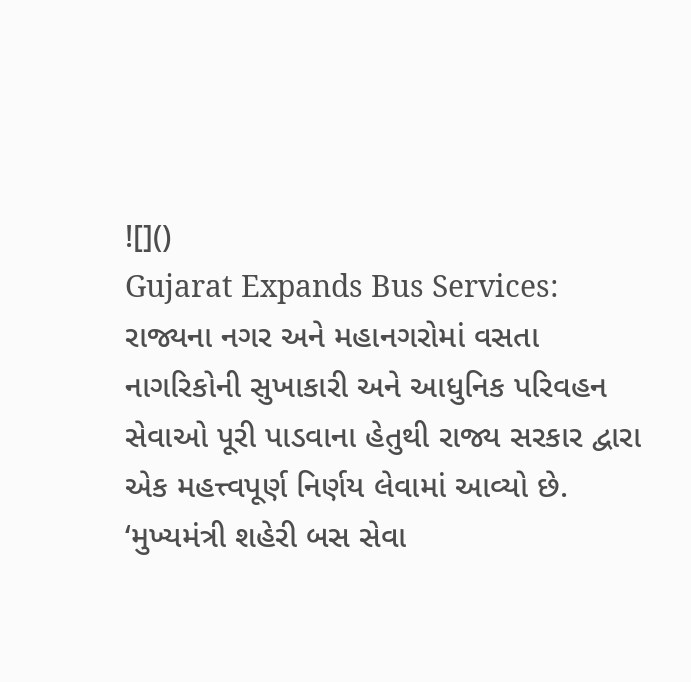![]()
Gujarat Expands Bus Services: રાજ્યના નગર અને મહાનગરોમાં વસતા નાગરિકોની સુખાકારી અને આધુનિક પરિવહન સેવાઓ પૂરી પાડવાના હેતુથી રાજ્ય સરકાર દ્વારા એક મહત્ત્વપૂર્ણ નિર્ણય લેવામાં આવ્યો છે. ‘મુખ્યમંત્રી શહેરી બસ સેવા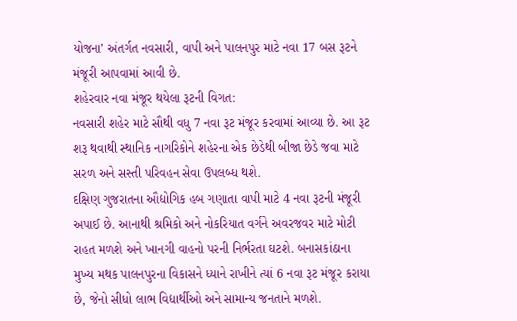યોજના’ અંતર્ગત નવસારી, વાપી અને પાલનપુર માટે નવા 17 બસ રૂટને મંજૂરી આપવામાં આવી છે.
શહેરવાર નવા મંજૂર થયેલા રૂટની વિગત:
નવસારી શહેર માટે સૌથી વધુ 7 નવા રૂટ મંજૂર કરવામાં આવ્યા છે. આ રૂટ શરૂ થવાથી સ્થાનિક નાગરિકોને શહેરના એક છેડેથી બીજા છેડે જવા માટે સરળ અને સસ્તી પરિવહન સેવા ઉપલબ્ધ થશે.
દક્ષિણ ગુજરાતના ઔદ્યોગિક હબ ગણાતા વાપી માટે 4 નવા રૂટની મંજૂરી અપાઈ છે. આનાથી શ્રમિકો અને નોકરિયાત વર્ગને અવરજવર માટે મોટી રાહત મળશે અને ખાનગી વાહનો પરની નિર્ભરતા ઘટશે. બનાસકાંઠાના મુખ્ય મથક પાલનપુરના વિકાસને ધ્યાને રાખીને ત્યાં 6 નવા રૂટ મંજૂર કરાયા છે, જેનો સીધો લાભ વિદ્યાર્થીઓ અને સામાન્ય જનતાને મળશે.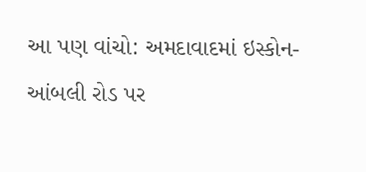આ પણ વાંચો: અમદાવાદમાં ઇસ્કોન-આંબલી રોડ પર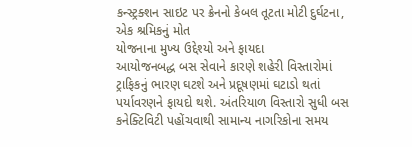કન્સ્ટ્રક્શન સાઇટ પર ક્રેનનો કેબલ તૂટતા મોટી દુર્ઘટના, એક શ્રમિકનું મોત
યોજનાના મુખ્ય ઉદ્દેશ્યો અને ફાયદા
આયોજનબદ્ધ બસ સેવાને કારણે શહેરી વિસ્તારોમાં ટ્રાફિકનું ભારણ ઘટશે અને પ્રદૂષણમાં ઘટાડો થતાં પર્યાવરણને ફાયદો થશે. અંતરિયાળ વિસ્તારો સુધી બસ કનેક્ટિવિટી પહોંચવાથી સામાન્ય નાગરિકોના સમય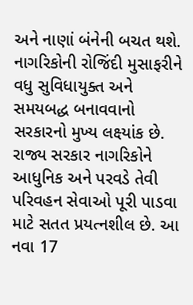અને નાણાં બંનેની બચત થશે. નાગરિકોની રોજિંદી મુસાફરીને વધુ સુવિધાયુક્ત અને સમયબદ્ધ બનાવવાનો સરકારનો મુખ્ય લક્ષ્યાંક છે.
રાજ્ય સરકાર નાગરિકોને આધુનિક અને પરવડે તેવી પરિવહન સેવાઓ પૂરી પાડવા માટે સતત પ્રયત્નશીલ છે. આ નવા 17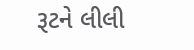રૂટને લીલી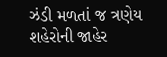ઝંડી મળતાં જ ત્રણેય શહેરોની જાહેર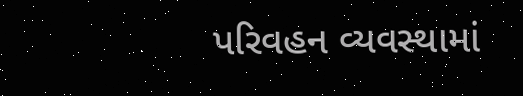પરિવહન વ્યવસ્થામાં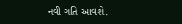નવી ગતિ આવશે.